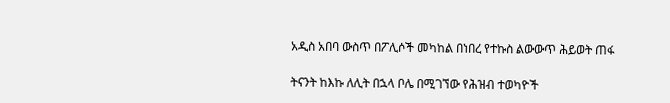አዲስ አበባ ውስጥ በፖሊሶች መካከል በነበረ የተኩስ ልውውጥ ሕይወት ጠፋ

ትናንት ከእኩ ለሊት በኋላ ቦሌ በሚገኘው የሕዝብ ተወካዮች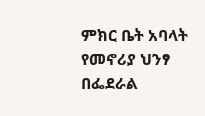ምክር ቤት አባላት የመኖሪያ ህንፃ በፌደራል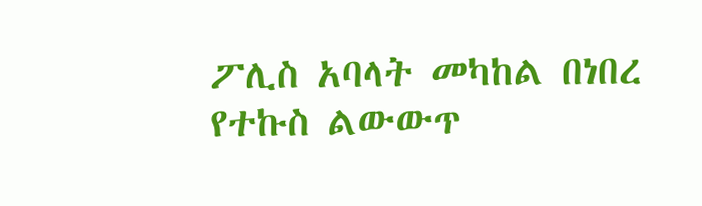ፖሊስ አባላት መካከል በነበረ የተኩስ ልውውጥ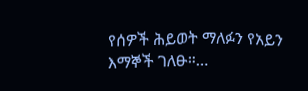የሰዎች ሕይወት ማለፉን የአይን እማኞች ገለፁ።…